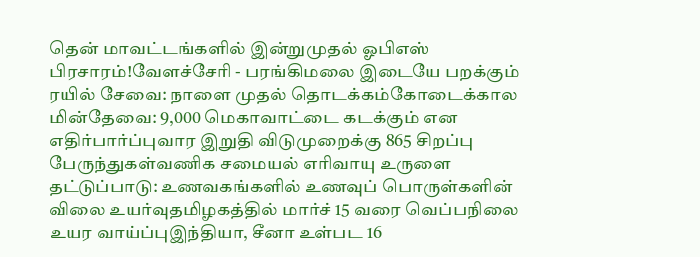தென் மாவட்டங்களில் இன்றுமுதல் ஓபிஎஸ் பிரசாரம்!வேளச்சேரி - பரங்கிமலை இடையே பறக்கும் ரயில் சேவை: நாளை முதல் தொடக்கம்கோடைக்கால மின்தேவை: 9,000 மெகாவாட்டை கடக்கும் என எதிர்பார்ப்புவார இறுதி விடுமுறைக்கு 865 சிறப்பு பேருந்துகள்வணிக சமையல் எரிவாயு உருளை தட்டுப்பாடு: உணவகங்களில் உணவுப் பொருள்களின் விலை உயர்வுதமிழகத்தில் மார்ச் 15 வரை வெப்பநிலை உயர வாய்ப்புஇந்தியா, சீனா உள்பட 16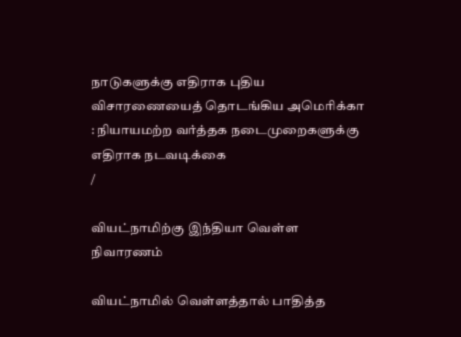நாடுகளுக்கு எதிராக புதிய விசாரணையைத் தொடங்கிய அமெரிக்கா : நியாயமற்ற வர்த்தக நடைமுறைகளுக்கு எதிராக நடவடிக்கை
/

வியட்நாமிற்கு இந்தியா வெள்ள நிவாரணம்

வியட்நாமில் வெள்ளத்தால் பாதித்த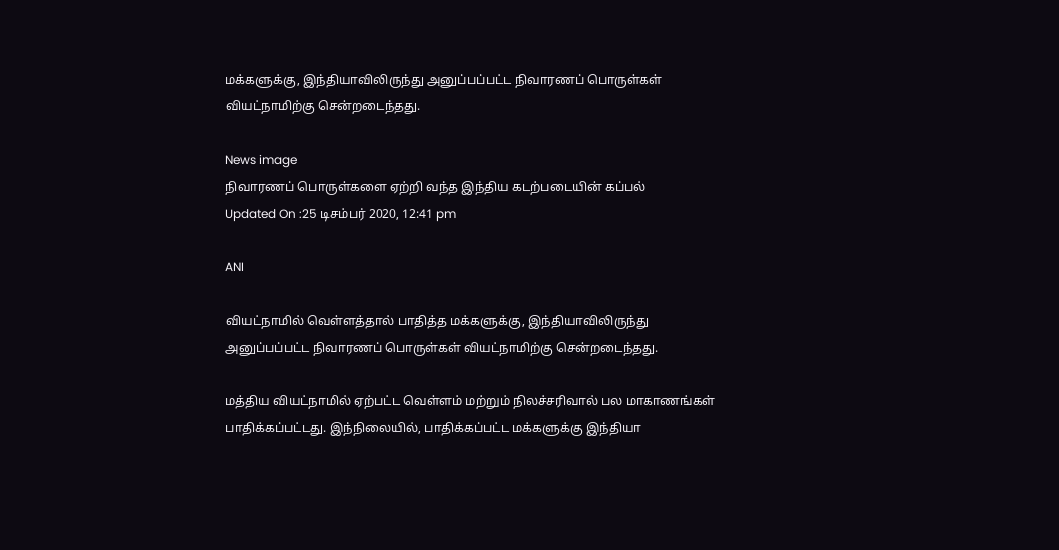மக்களுக்கு, இந்தியாவிலிருந்து அனுப்பப்பட்ட நிவாரணப் பொருள்கள் வியட்நாமிற்கு சென்றடைந்தது.

News image
நிவாரணப் பொருள்களை ஏற்றி வந்த இந்திய கடற்படையின் கப்பல்
Updated On :25 டிசம்பர் 2020, 12:41 pm

ANI

வியட்நாமில் வெள்ளத்தால் பாதித்த மக்களுக்கு, இந்தியாவிலிருந்து அனுப்பப்பட்ட நிவாரணப் பொருள்கள் வியட்நாமிற்கு சென்றடைந்தது.

மத்திய வியட்நாமில் ஏற்பட்ட வெள்ளம் மற்றும் நிலச்சரிவால் பல மாகாணங்கள் பாதிக்கப்பட்டது. இந்நிலையில், பாதிக்கப்பட்ட மக்களுக்கு இந்தியா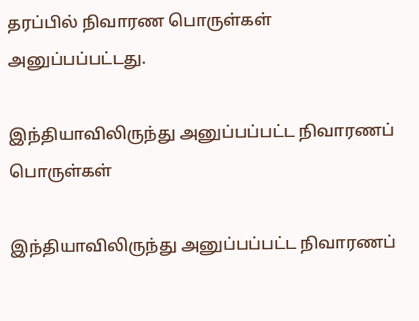தரப்பில் நிவாரண பொருள்கள் அனுப்பப்பட்டது.

இந்தியாவிலிருந்து அனுப்பப்பட்ட நிவாரணப் பொருள்கள்

இந்தியாவிலிருந்து அனுப்பப்பட்ட நிவாரணப்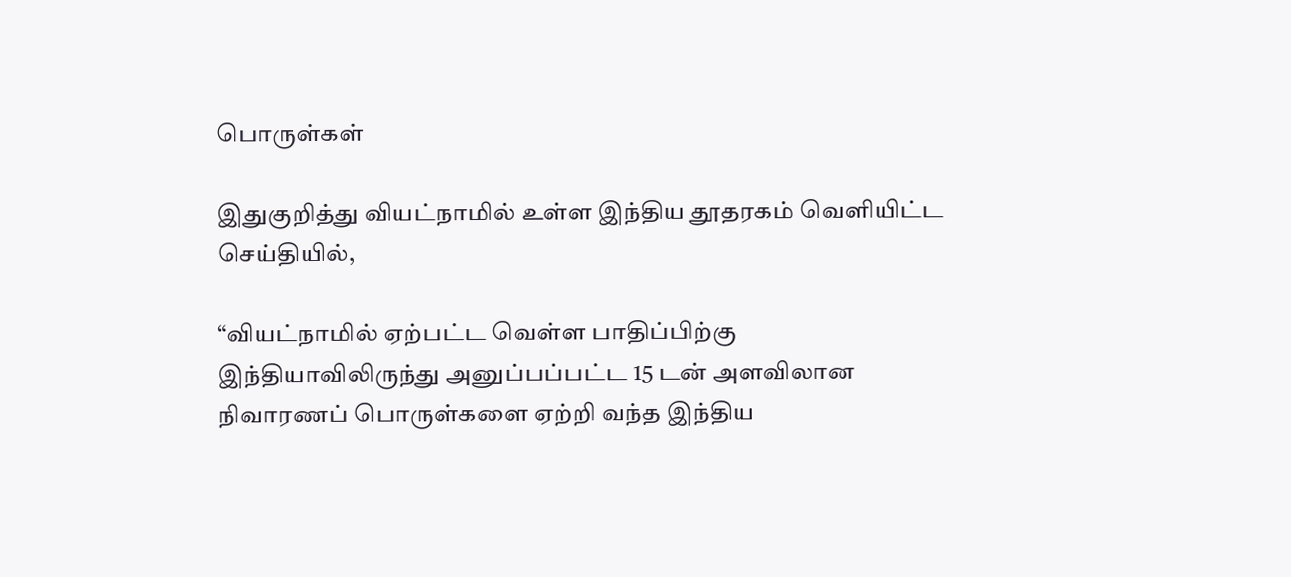பொருள்கள்

இதுகுறித்து வியட்நாமில் உள்ள இந்திய தூதரகம் வெளியிட்ட செய்தியில்,

“வியட்நாமில் ஏற்பட்ட வெள்ள பாதிப்பிற்கு இந்தியாவிலிருந்து அனுப்பப்பட்ட 15 டன் அளவிலான நிவாரணப் பொருள்களை ஏற்றி வந்த இந்திய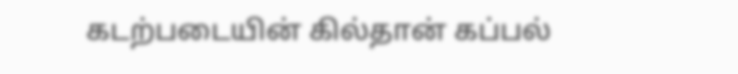கடற்படையின் கில்தான் கப்பல்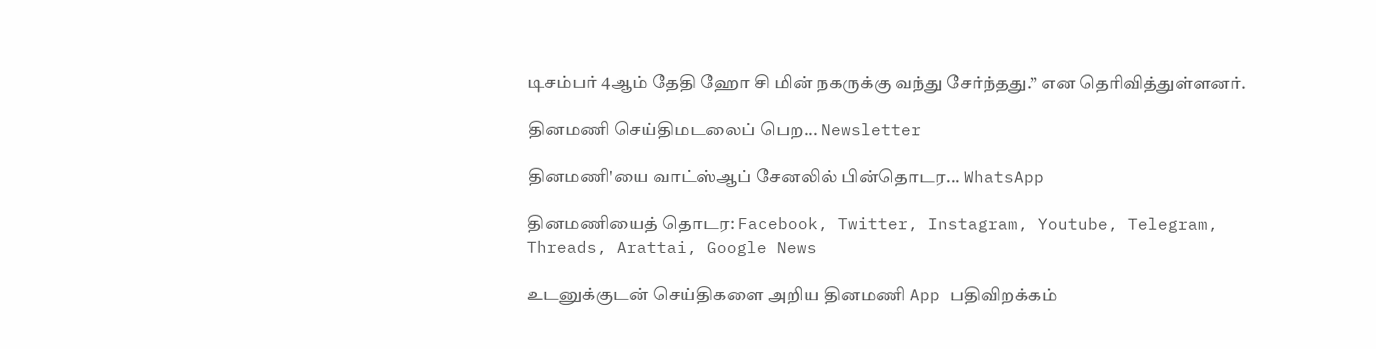டிசம்பர் 4ஆம் தேதி ஹோ சி மின் நகருக்கு வந்து சேர்ந்தது.” என தெரிவித்துள்ளனர்.

தினமணி செய்திமடலைப் பெற... Newsletter

தினமணி'யை வாட்ஸ்ஆப் சேனலில் பின்தொடர... WhatsApp

தினமணியைத் தொடர: Facebook, Twitter, Instagram, Youtube, Telegram, Threads, Arattai, Google News

உடனுக்குடன் செய்திகளை அறிய தினமணி App பதிவிறக்கம்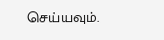செய்யவும்.